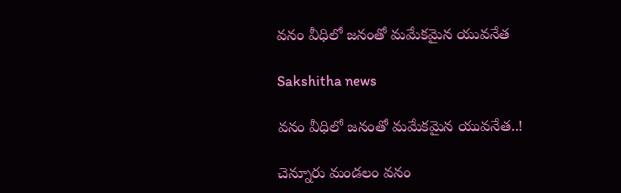వనం వీధిలో జనంతో మమేకమైన యువనేత

Sakshitha news

వనం వీధిలో జనంతో మమేకమైన యువనేత..!

చెన్నూరు మండలం వనం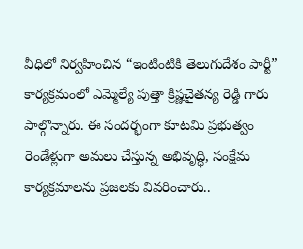వీధిలో నిర్వహించిన “ఇంటింటికి తెలుగుదేశం పార్టీ” కార్యక్రమంలో ఎమ్మెల్యే పుత్తా క్రిష్ణచైతన్య రెడ్డి గారు పాల్గొన్నారు. ఈ సందర్భంగా కూటమి ప్రభుత్వం రెండేళ్లుగా అమలు చేస్తున్న అభివృద్ధి, సంక్షేమ కార్యక్రమాలను ప్రజలకు వివరించారు..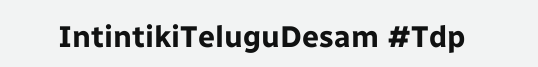IntintikiTeluguDesam #Tdp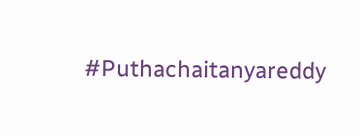#Puthachaitanyareddy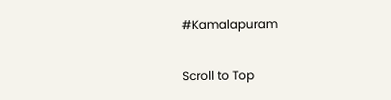#Kamalapuram

Scroll to Top